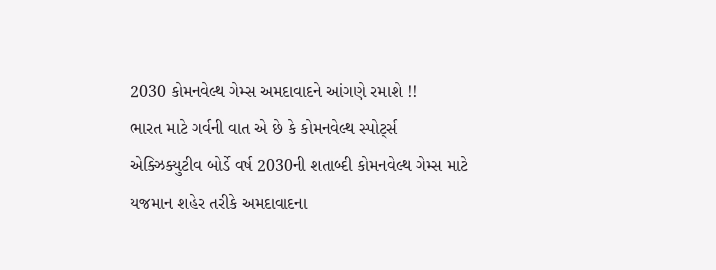2030 કોમનવેલ્થ ગેમ્સ અમદાવાદને આંગણે રમાશે !!
ભારત માટે ગર્વની વાત એ છે કે કોમનવેલ્થ સ્પોર્ટ્સ એક્ઝિક્યુટીવ બોર્ડે વર્ષ 2030ની શતાબ્દી કોમનવેલ્થ ગેમ્સ માટે યજમાન શહેર તરીકે અમદાવાદના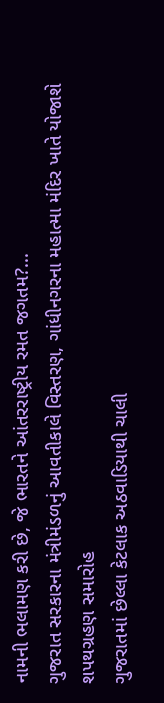નામની ભલામણ કરી છે, જે ભારતને આંતરરાષ્ટ્રીય રમત જગતમ?...
ગુજરાત સરકારના મંત્રીમંડળનું આવતીકાલે વિસ્તરણ, ગાંધીનગરના મહાત્મા મંદિર ખાતે યોજાશે શપથગ્રહણ સમારોહ
ગુજરાતમાં છેલ્લા કેટલાક અઠવાડિયાથી ચાલી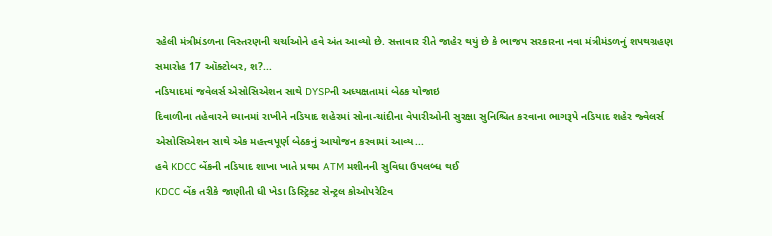રહેલી મંત્રીમંડળના વિસ્તરણની ચર્ચાઓને હવે અંત આવ્યો છે. સત્તાવાર રીતે જાહેર થયું છે કે ભાજપ સરકારના નવા મંત્રીમંડળનું શપથગ્રહણ સમારોહ 17 ઑક્ટોબર, શ?...
નડિયાદમાં જવેલર્સ એસોસિએશન સાથે DYSPની અધ્યક્ષતામાં બેઠક યોજાઇ
દિવાળીના તહેવારને ધ્યાનમાં રાખીને નડિયાદ શહેરમાં સોના-ચાંદીના વેપારીઓની સુરક્ષા સુનિશ્ચિત કરવાના ભાગરૂપે નડિયાદ શહેર જ્વેલર્સ એસોસિએશન સાથે એક મહત્ત્વપૂર્ણ બેઠકનું આયોજન કરવામાં આવ્ય...
હવે KDCC બેંકની નડિયાદ શાખા ખાતે પ્રથમ ATM મશીનની સુવિધા ઉપલબ્ધ થઈ
KDCC બેંક તરીકે જાણીતી ધી ખેડા ડિસ્ટ્રિક્ટ સેન્ટ્રલ કોઓપરેટિવ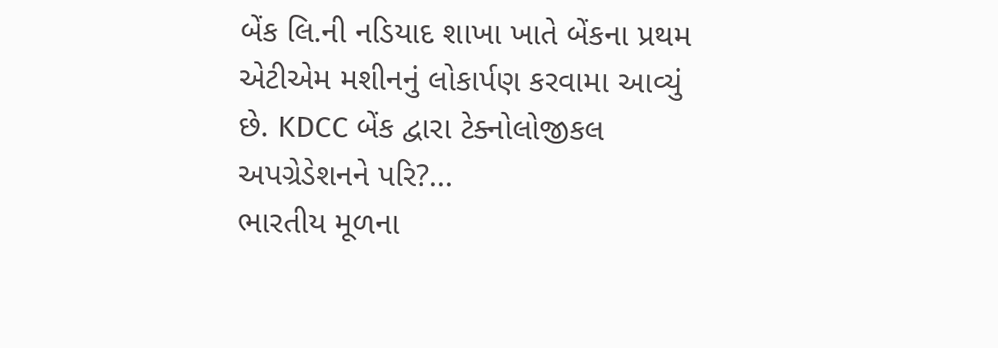બેંક લિ.ની નડિયાદ શાખા ખાતે બેંકના પ્રથમ એટીએમ મશીનનું લોકાર્પણ કરવામા આવ્યું છે. KDCC બેંક દ્વારા ટેક્નોલોજીકલ અપગ્રેડેશનને પરિ?...
ભારતીય મૂળના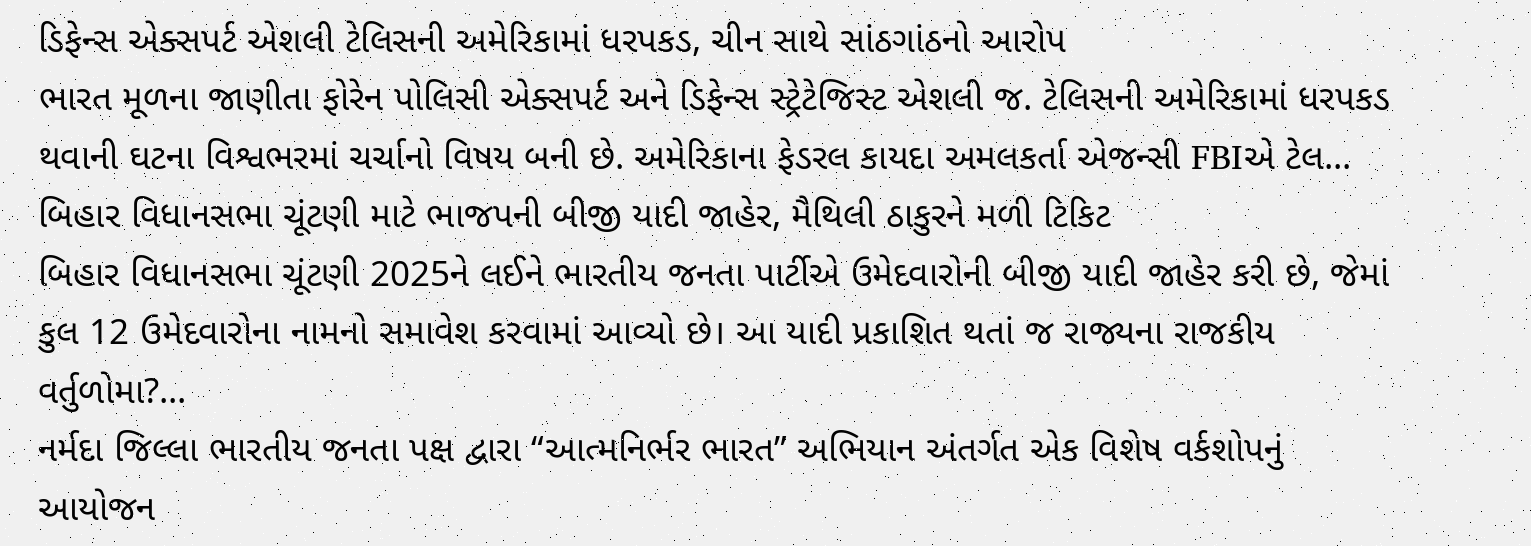ડિફેન્સ એક્સપર્ટ એશલી ટેલિસની અમેરિકામાં ધરપકડ, ચીન સાથે સાંઠગાંઠનો આરોપ
ભારત મૂળના જાણીતા ફોરેન પોલિસી એક્સપર્ટ અને ડિફેન્સ સ્ટ્રેટેજિસ્ટ એશલી જ. ટેલિસની અમેરિકામાં ધરપકડ થવાની ઘટના વિશ્વભરમાં ચર્ચાનો વિષય બની છે. અમેરિકાના ફેડરલ કાયદા અમલકર્તા એજન્સી FBIએ ટેલ...
બિહાર વિધાનસભા ચૂંટણી માટે ભાજપની બીજી યાદી જાહેર, મૈથિલી ઠાકુરને મળી ટિકિટ
બિહાર વિધાનસભા ચૂંટણી 2025ને લઈને ભારતીય જનતા પાર્ટીએ ઉમેદવારોની બીજી યાદી જાહેર કરી છે, જેમાં કુલ 12 ઉમેદવારોના નામનો સમાવેશ કરવામાં આવ્યો છે। આ યાદી પ્રકાશિત થતાં જ રાજ્યના રાજકીય વર્તુળોમા?...
નર્મદા જિલ્લા ભારતીય જનતા પક્ષ દ્વારા “આત્મનિર્ભર ભારત” અભિયાન અંતર્ગત એક વિશેષ વર્કશોપનું આયોજન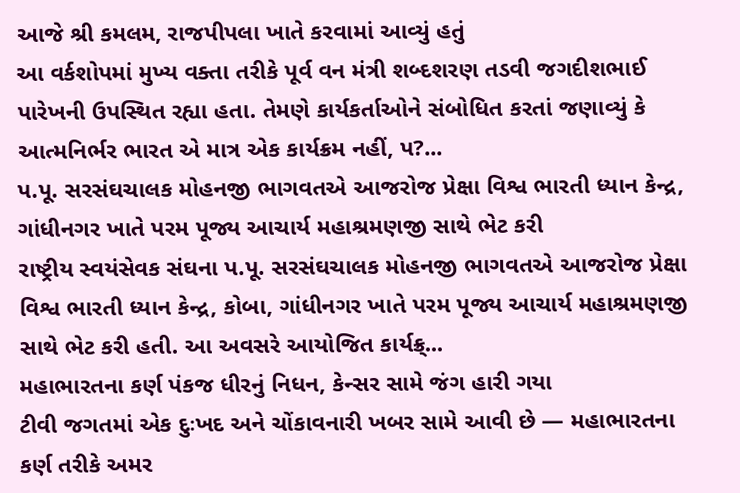આજે શ્રી કમલમ, રાજપીપલા ખાતે કરવામાં આવ્યું હતું
આ વર્કશોપમાં મુખ્ય વક્તા તરીકે પૂર્વ વન મંત્રી શબ્દશરણ તડવી જગદીશભાઈ પારેખની ઉપસ્થિત રહ્યા હતા. તેમણે કાર્યકર્તાઓને સંબોધિત કરતાં જણાવ્યું કે આત્મનિર્ભર ભારત એ માત્ર એક કાર્યક્રમ નહીં, પ?...
પ.પૂ. સરસંઘચાલક મોહનજી ભાગવતએ આજરોજ પ્રેક્ષા વિશ્વ ભારતી ધ્યાન કેન્દ્ર, ગાંધીનગર ખાતે પરમ પૂજ્ય આચાર્ય મહાશ્રમણજી સાથે ભેટ કરી
રાષ્ટ્રીય સ્વયંસેવક સંઘના પ.પૂ. સરસંઘચાલક મોહનજી ભાગવતએ આજરોજ પ્રેક્ષા વિશ્વ ભારતી ધ્યાન કેન્દ્ર, કોબા, ગાંધીનગર ખાતે પરમ પૂજ્ય આચાર્ય મહાશ્રમણજી સાથે ભેટ કરી હતી. આ અવસરે આયોજિત કાર્યક્ર્...
મહાભારતના કર્ણ પંકજ ધીરનું નિધન, કેન્સર સામે જંગ હારી ગયા
ટીવી જગતમાં એક દુઃખદ અને ચોંકાવનારી ખબર સામે આવી છે — મહાભારતના કર્ણ તરીકે અમર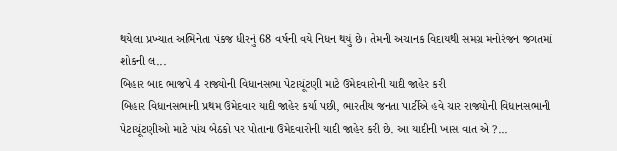થયેલા પ્રખ્યાત અભિનેતા પંકજ ધીરનું 68 વર્ષની વયે નિધન થયું છે। તેમની અચાનક વિદાયથી સમગ્ર મનોરંજન જગતમાં શોકની લ...
બિહાર બાદ ભાજપે 4 રાજ્યોની વિધાનસભા પેટાચૂંટણી માટે ઉમેદવારોની યાદી જાહેર કરી
બિહાર વિધાનસભાની પ્રથમ ઉમેદવાર યાદી જાહેર કર્યા પછી, ભારતીય જનતા પાર્ટીએ હવે ચાર રાજ્યોની વિધાનસભાની પેટાચૂંટણીઓ માટે પાંચ બેઠકો પર પોતાના ઉમેદવારોની યાદી જાહેર કરી છે. આ યાદીની ખાસ વાત એ ?...